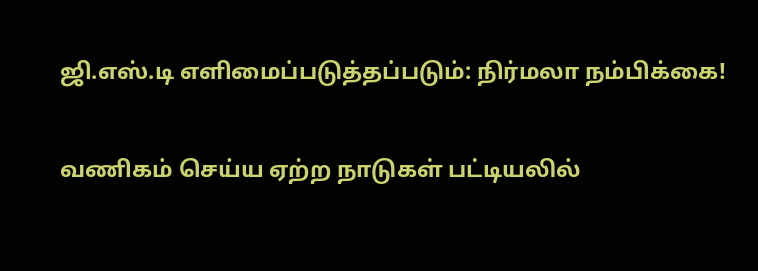ஜி.எஸ்.டி எளிமைப்படுத்தப்படும்: நிர்மலா நம்பிக்கை!

வணிகம் செய்ய ஏற்ற நாடுகள் பட்டியலில்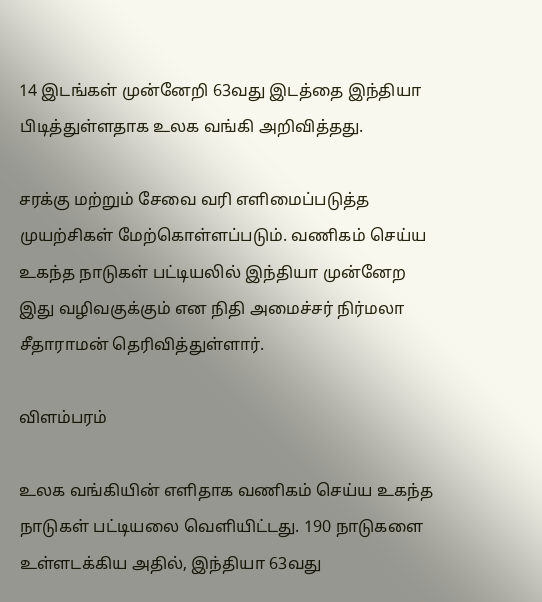14 இடங்கள் முன்னேறி 63வது இடத்தை இந்தியா பிடித்துள்ளதாக உலக வங்கி அறிவித்தது.

சரக்கு மற்றும் சேவை வரி எளிமைப்படுத்த முயற்சிகள் மேற்கொள்ளப்படும். வணிகம் செய்ய உகந்த நாடுகள் பட்டியலில் இந்தியா முன்னேற இது வழிவகுக்கும் என நிதி அமைச்சர் நிர்மலா சீதாராமன் தெரிவித்துள்ளார்.

விளம்பரம்

உலக வங்கியின் எளிதாக வணிகம் செய்ய உகந்த நாடுகள் பட்டியலை வெளியிட்டது. 190 நாடுகளை உள்ளடக்கிய அதில், இந்தியா 63வது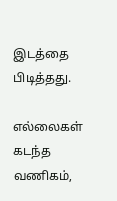இடத்தை பிடித்தது.

எல்லைகள் கடந்த வணிகம்,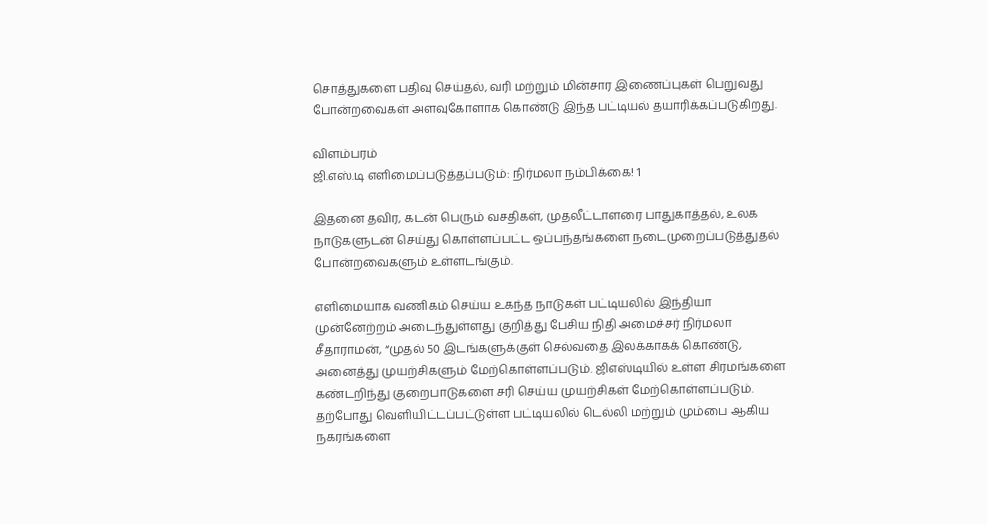சொத்துகளை பதிவு செய்தல், வரி மற்றும் மின்சார இணைப்புகள் பெறுவது போன்றவைகள் அளவுகோளாக கொண்டு இந்த பட்டியல் தயாரிக்கப்படுகிறது.

விளம்பரம்
ஜி.எஸ்.டி எளிமைப்படுத்தப்படும்: நிர்மலா நம்பிக்கை! 1

இதனை தவிர, கடன் பெரும் வசதிகள், முதலீட்டாளரை பாதுகாத்தல், உலக நாடுகளுடன் செய்து கொள்ளப்பட்ட ஒப்பந்தங்களை நடைமுறைப்படுத்துதல் போன்றவைகளும் உள்ளடங்கும்.

எளிமையாக வணிகம் செய்ய உகந்த நாடுகள் பட்டியலில் இந்தியா முன்னேற்றம் அடைந்துள்ளது குறித்து பேசிய நிதி அமைச்சர் நிர்மலா சீதாராமன், “முதல் 50 இடங்களுக்குள் செல்வதை இலக்காகக் கொண்டு, அனைத்து முயற்சிகளும் மேற்கொள்ளப்படும். ஜிஎஸ்டியில் உள்ள சிரமங்களை கண்டறிந்து குறைபாடுகளை சரி செய்ய முயற்சிகள் மேற்கொள்ளப்படும். தற்போது வெளியிட்டப்பட்டுள்ள பட்டியலில் டெல்லி மற்றும் மும்பை ஆகிய நகரங்களை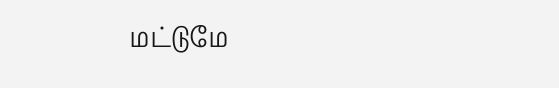மட்டுமே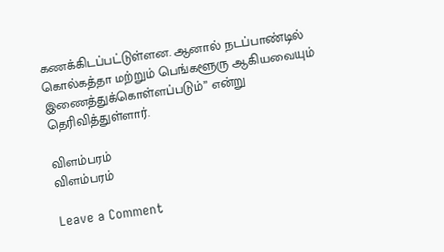கணக்கிடப்பட்டுள்ளன. ஆனால் நடப்பாண்டில் கொல்கத்தா மற்றும் பெங்களூரு ஆகியவையும் இணைத்துக்கொள்ளப்படும்” என்று தெரிவித்துள்ளார்.

விளம்பரம்
விளம்பரம்

Leave a Comment